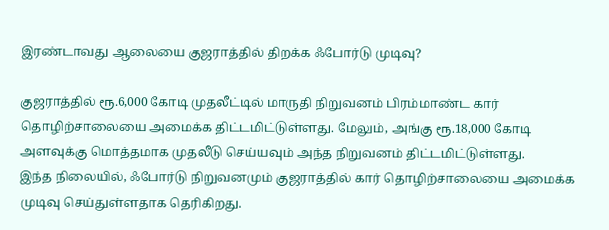இரண்டாவது ஆலையை குஜராத்தில் திறக்க ஃபோர்டு முடிவு?

குஜராத்தில் ரூ.6,000 கோடி முதலீட்டில் மாருதி நிறுவனம் பிரம்மாண்ட கார் தொழிற்சாலையை அமைக்க திட்டமிட்டுள்ளது. மேலும், அங்கு ரூ.18,000 கோடி அளவுக்கு மொத்தமாக முதலீடு செய்யவும் அந்த நிறுவனம் திட்டமிட்டுள்ளது.
இந்த நிலையில், ஃபோர்டு நிறுவனமும் குஜராத்தில் கார் தொழிற்சாலையை அமைக்க முடிவு செய்துள்ளதாக தெரிகிறது.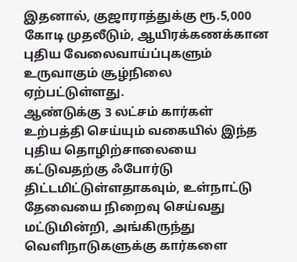இதனால், குஜாராத்துக்கு ரூ.5,000 கோடி முதலீடும், ஆயிரக்கணக்கான புதிய வேலைவாய்ப்புகளும் உருவாகும் சூழ்நிலை ஏற்பட்டுள்ளது.
ஆண்டுக்கு 3 லட்சம் கார்கள் உற்பத்தி செய்யும் வகையில் இந்த புதிய தொழிற்சாலையை கட்டுவதற்கு ஃபோர்டு திட்டமிட்டுள்ளதாகவும், உள்நாட்டு தேவையை நிறைவு செய்வது மட்டுமின்றி, அங்கிருந்து வெளிநாடுகளுக்கு கார்களை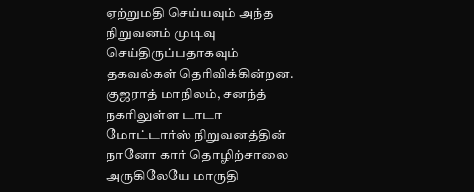ஏற்றுமதி செய்யவும் அந்த நிறுவனம் முடிவு செய்திருப்பதாகவும் தகவல்கள் தெரிவிக்கின்றன.
குஜராத் மாநிலம், சனந்த் நகரிலுள்ள டாடா மோட்டார்ஸ் நிறுவனத்தின் நானோ கார் தொழிற்சாலை அருகிலேயே மாருதி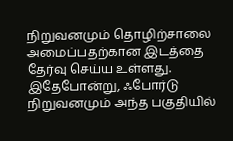நிறுவனமும் தொழிற்சாலை அமைப்பதற்கான இடத்தை தேர்வு செய்ய உள்ளது. இதேபோன்று, ஃபோர்டு நிறுவனமும் அந்த பகுதியில்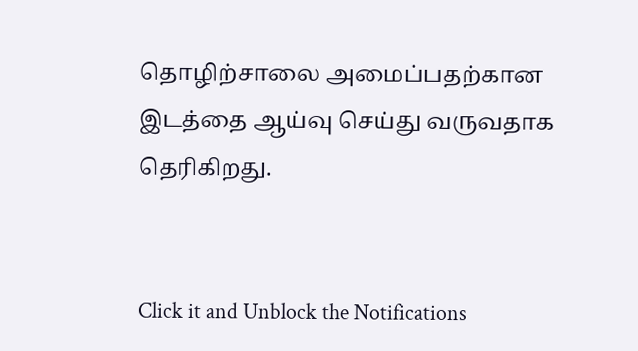தொழிற்சாலை அமைப்பதற்கான இடத்தை ஆய்வு செய்து வருவதாக தெரிகிறது.


Click it and Unblock the Notifications